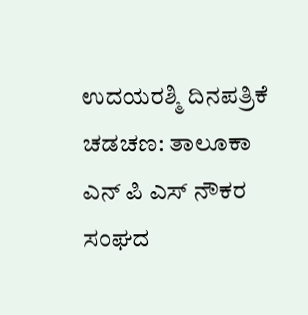ಉದಯರಶ್ಮಿ ದಿನಪತ್ರಿಕೆ
ಚಡಚಣ: ತಾಲೂಕಾ ಎನ್ ಪಿ ಎಸ್ ನೌಕರ ಸಂಘದ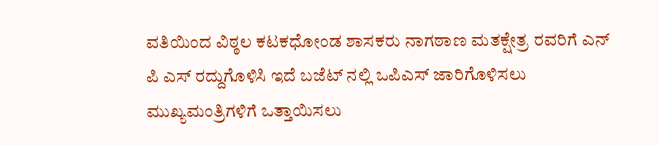ವತಿಯಿಂದ ವಿಠ್ಠಲ ಕಟಕಧೋಂಡ ಶಾಸಕರು ನಾಗಠಾಣ ಮತಕ್ಷೇತ್ರ ರವರಿಗೆ ಎನ್ ಪಿ ಎಸ್ ರದ್ದುಗೊಳಿಸಿ ಇದೆ ಬಜೆಟ್ ನಲ್ಲಿ ಒಪಿಎಸ್ ಜಾರಿಗೊಳಿಸಲು ಮುಖ್ಯಮಂತ್ರಿಗಳಿಗೆ ಒತ್ತಾಯಿಸಲು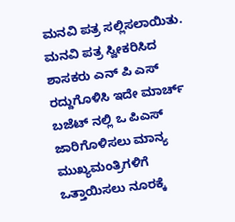ಮನವಿ ಪತ್ರ ಸಲ್ಲಿಸಲಾಯಿತು.
ಮನವಿ ಪತ್ರ ಸ್ವೀಕರಿಸಿದ ಶಾಸಕರು ಎನ್ ಪಿ ಎಸ್ ರದ್ದುಗೊಳಿಸಿ ಇದೇ ಮಾರ್ಚ್ ಬಜೆಟ್ ನಲ್ಲಿ ಒ ಪಿಎಸ್ ಜಾರಿಗೊಳಿಸಲು ಮಾನ್ಯ ಮುಖ್ಯಮಂತ್ರಿಗಳಿಗೆ ಒತ್ತಾಯಿಸಲು ನೂರಕ್ಕೆ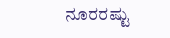ನೂರರಷ್ಟು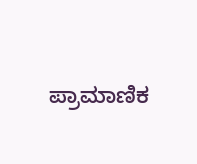ಪ್ರಾಮಾಣಿಕ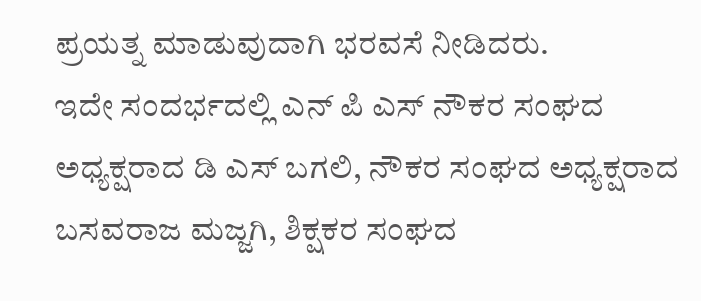ಪ್ರಯತ್ನ ಮಾಡುವುದಾಗಿ ಭರವಸೆ ನೀಡಿದರು.
ಇದೇ ಸಂದರ್ಭದಲ್ಲಿ ಎನ್ ಪಿ ಎಸ್ ನೌಕರ ಸಂಘದ ಅಧ್ಯಕ್ಷರಾದ ಡಿ ಎಸ್ ಬಗಲಿ, ನೌಕರ ಸಂಘದ ಅಧ್ಯಕ್ಷರಾದ ಬಸವರಾಜ ಮಜ್ಜಗಿ, ಶಿಕ್ಷಕರ ಸಂಘದ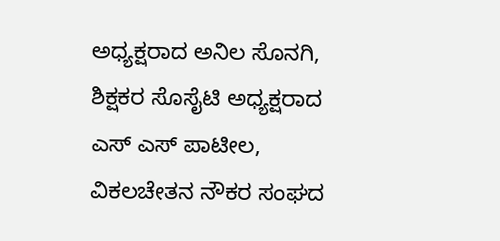ಅಧ್ಯಕ್ಷರಾದ ಅನಿಲ ಸೊನಗಿ, ಶಿಕ್ಷಕರ ಸೊಸೈಟಿ ಅಧ್ಯಕ್ಷರಾದ ಎಸ್ ಎಸ್ ಪಾಟೀಲ, ವಿಕಲಚೇತನ ನೌಕರ ಸಂಘದ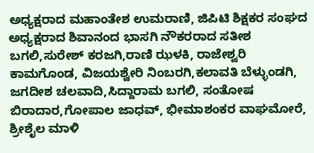ಅಧ್ಯಕ್ಷರಾದ ಮಹಾಂತೇಶ ಉಮರಾಣಿ, ಜಿಪಿಟಿ ಶಿಕ್ಷಕರ ಸಂಘದ ಅಧ್ಯಕ್ಷರಾದ ಶಿವಾನಂದ ಭಾಸಗಿ ನೌಕರರಾದ ಸತೀಶ ಬಗಲಿ,ಸುರೇಶ್ ಕರಜಗಿ,ರಾಣಿ ಝಳಕಿ, ರಾಜೇಶ್ವರಿ ಕಾಮಗೊಂಡ, ವಿಜಯಶ್ವೇರಿ ನಿಂಬರಗಿ,ಕಲಾವತಿ ಬೆಳ್ಳುಂಡಗಿ, ಜಗದೀಶ ಚಲವಾದಿ,ಸಿದ್ದಾರಾಮ ಬಗಲಿ, ಸಂತೋಷ ಬಿರಾದಾರ,ಗೋಪಾಲ ಜಾಧವ್, ಭೀಮಾಶಂಕರ ವಾಘಮೋರೆ, ಶ್ರೀಶೈಲ ಮಾಳಿ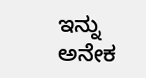ಇನ್ನು ಅನೇಕ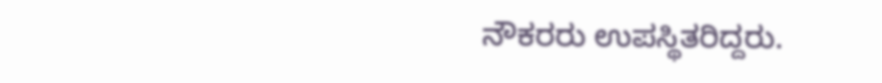ನೌಕರರು ಉಪಸ್ಥಿತರಿದ್ದರು.